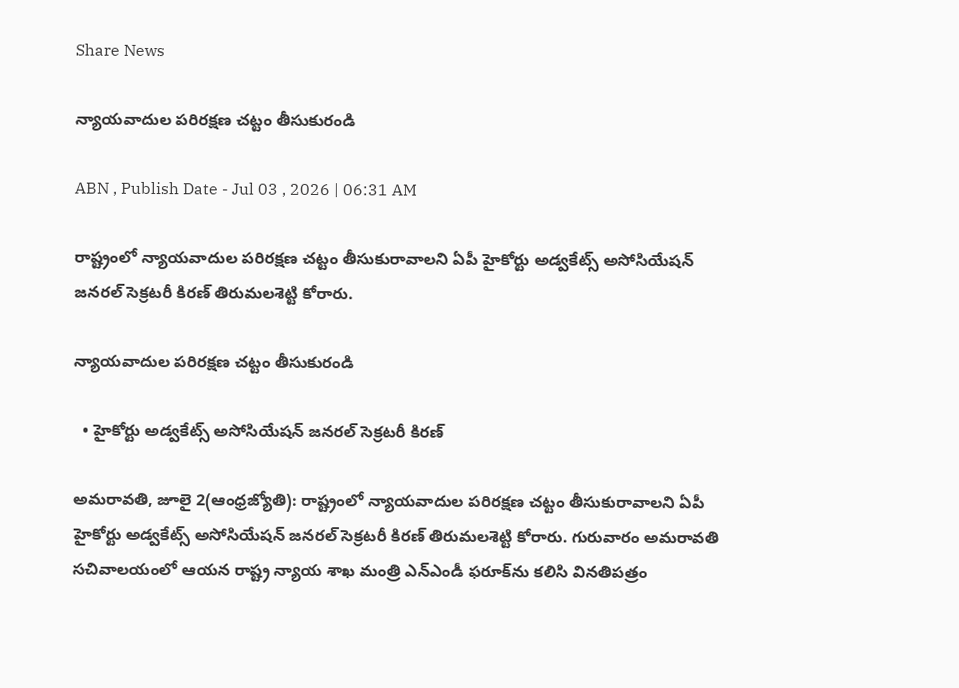Share News

న్యాయవాదుల పరిరక్షణ చట్టం తీసుకురండి

ABN , Publish Date - Jul 03 , 2026 | 06:31 AM

రాష్ట్రంలో న్యాయవాదుల పరిరక్షణ చట్టం తీసుకురావాలని ఏపీ హైకోర్టు అడ్వకేట్స్‌ అసోసియేషన్‌ జనరల్‌ సెక్రటరీ కిరణ్‌ తిరుమలశెట్టి కోరారు.

న్యాయవాదుల పరిరక్షణ చట్టం తీసుకురండి

  • హైకోర్టు అడ్వకేట్స్‌ అసోసియేషన్‌ జనరల్‌ సెక్రటరీ కిరణ్‌

అమరావతి, జూలై 2(ఆంధ్రజ్యోతి): రాష్ట్రంలో న్యాయవాదుల పరిరక్షణ చట్టం తీసుకురావాలని ఏపీ హైకోర్టు అడ్వకేట్స్‌ అసోసియేషన్‌ జనరల్‌ సెక్రటరీ కిరణ్‌ తిరుమలశెట్టి కోరారు. గురువారం అమరావతి సచివాలయంలో ఆయన రాష్ట్ర న్యాయ శాఖ మంత్రి ఎన్‌ఎండీ ఫరూక్‌ను కలిసి వినతిపత్రం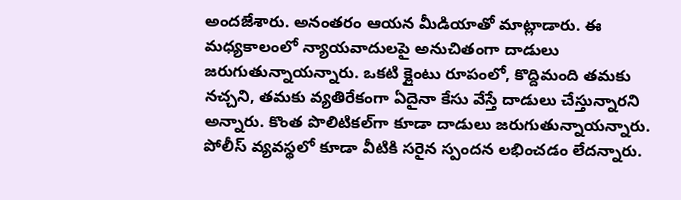అందజేశారు. అనంతరం ఆయన మీడియాతో మాట్లాడారు. ఈ మధ్యకాలంలో న్యాయవాదులపై అనుచితంగా దాడులు జరుగుతున్నాయన్నారు. ఒకటి క్లైంటు రూపంలో, కొద్దిమంది తమకు నచ్చని, తమకు వ్యతిరేకంగా ఏదైనా కేసు వేస్తే దాడులు చేస్తున్నారని అన్నారు. కొంత పొలిటికల్‌గా కూడా దాడులు జరుగుతున్నాయన్నారు. పోలీస్‌ వ్యవస్థలో కూడా వీటికి సరైన స్పందన లభించడం లేదన్నారు.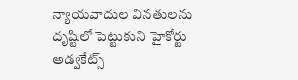న్యాయవాదుల వినతులను దృష్టిలో పెట్టుకుని హైకోర్టు అడ్వకేట్స్‌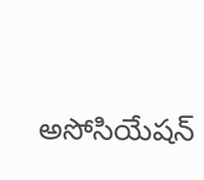అసోసియేషన్‌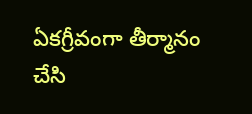ఏకగ్రీవంగా తీర్మానం చేసి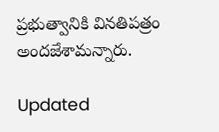ప్రభుత్వానికి వినతిపత్రం అందజేశామన్నారు.

Updated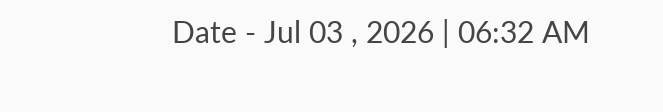Date - Jul 03 , 2026 | 06:32 AM